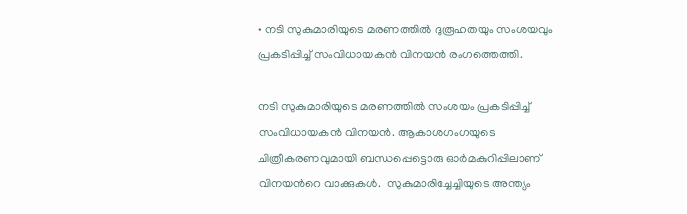• നടി സുകുമാരിയുടെ മരണത്തിൽ ദുരൂഹതയും സംശയവും പ്രകടിപ്പിച്ച് സംവിധായകൻ വിനയൻ രംഗത്തെത്തി.

നടി സുകുമാരിയുടെ മരണത്തില്‍ സംശയം പ്രകടിപ്പിച്ച് സംവിധായകന്‍ വിനയന്‍. ആകാശഗംഗയുടെ ചിത്രീകരണവുമായി ബന്ധപ്പെട്ടൊരു ഓര്‍മകുറിപ്പിലാണ് വിനയന്‍റെ വാക്കുകള്‍.  സുകുമാരിച്ചേച്ചിയുടെ അന്ത്യം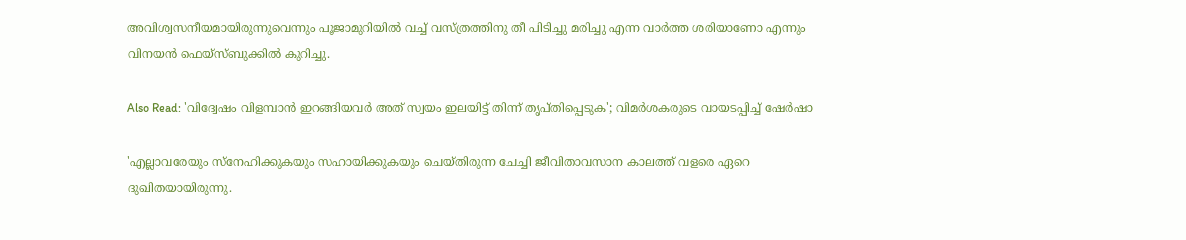അവിശ്വസനീയമായിരുന്നുവെന്നും പൂജാമുറിയിൽ വച്ച് വസ്ത്രത്തിനു തീ പിടിച്ചു മരിച്ചു എന്ന വാർത്ത ശരിയാണോ എന്നും വിനയന്‍ ഫെയ്സ്ബുക്കില്‍ കുറിച്ചു.

Also Read: 'വിദ്വേഷം വിളമ്പാൻ ഇറങ്ങിയവർ അത് സ്വയം ഇലയിട്ട് തിന്ന് തൃപ്തിപ്പെടുക'; വിമര്‍ശകരുടെ വായടപ്പിച്ച് ഷേർഷാ

'എല്ലാവരേയും സ്നേഹിക്കുകയും സഹായിക്കുകയും ചെയ്തിരുന്ന ചേച്ചി ജീവിതാവസാന കാലത്ത് വളരെ ഏറെ ദുഖിതയായിരുന്നു.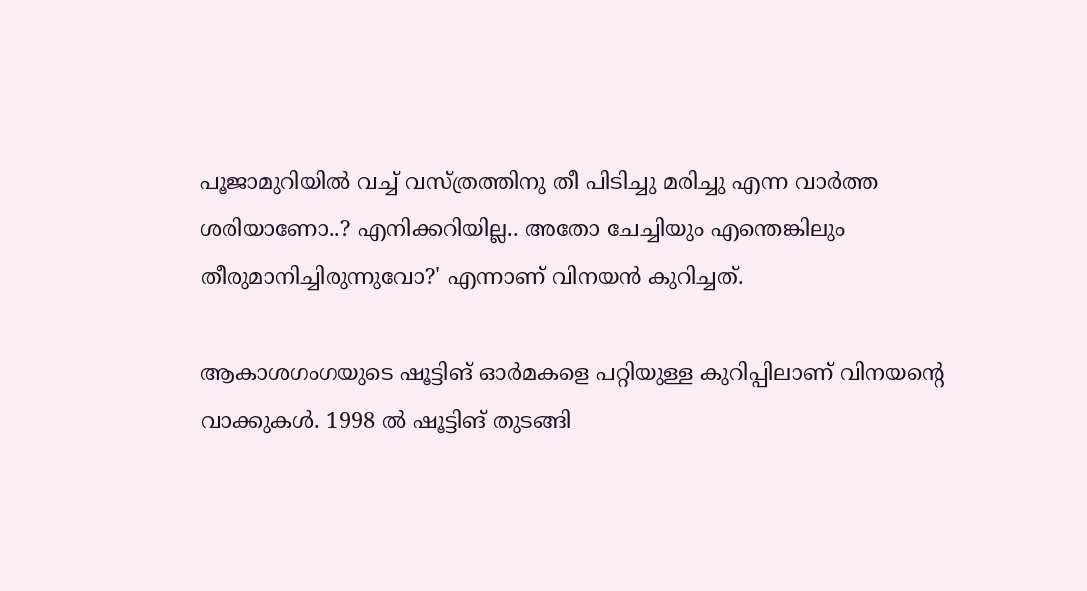പൂജാമുറിയിൽ വച്ച് വസ്ത്രത്തിനു തീ പിടിച്ചു മരിച്ചു എന്ന വാർത്ത ശരിയാണോ..? എനിക്കറിയില്ല.. അതോ ചേച്ചിയും എന്തെങ്കിലും തീരുമാനിച്ചിരുന്നുവോ?' എന്നാണ് വിനയന്‍ കുറിച്ചത്.

ആകാശഗംഗയുടെ ഷൂട്ടിങ് ഓര്‍മകളെ പറ്റിയുള്ള കുറിപ്പിലാണ് വിനയന്‍റെ വാക്കുകള്‍. 1998 ല്‍ ഷൂട്ടിങ് തുടങ്ങി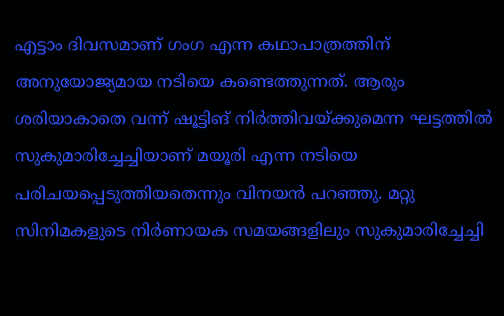എട്ടാം ദിവസമാണ് ഗംഗ എന്ന കഥാപാത്രത്തിന് അനുയോജ്യമായ നടിയെ കണ്ടെത്തുന്നത്. ആരും ശരിയാകാതെ വന്ന് ഷൂട്ടിങ് നിർത്തിവയ്ക്കുമെന്ന ഘട്ടത്തിൽ സുകുമാരിച്ചേച്ചിയാണ് മയൂരി എന്ന നടിയെ പരിചയപ്പെടുത്തിയതെന്നും വിനയന്‍ പറഞ്ഞു. മറ്റു സിനിമകളുടെ നിർണായക സമയങ്ങളിലും സുകുമാരിച്ചേച്ചി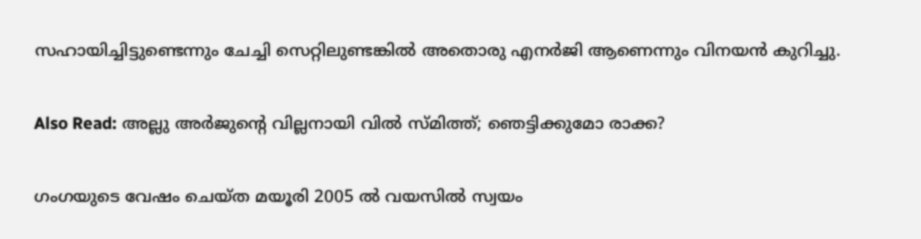സഹായിച്ചിട്ടുണ്ടെന്നും ചേച്ചി സെറ്റിലുണ്ടങ്കിൽ അതൊരു എനർജി ആണെന്നും വിനയന്‍ കുറിച്ചു.

Also Read: അല്ലു അര്‍ജുന്‍റെ വില്ലനായി വില്‍ സ്മിത്ത്; ഞെട്ടിക്കുമോ രാക്ക?

ഗംഗയുടെ വേഷം ചെയ്ത മയൂരി 2005 ൽ വയസിൽ സ്വയം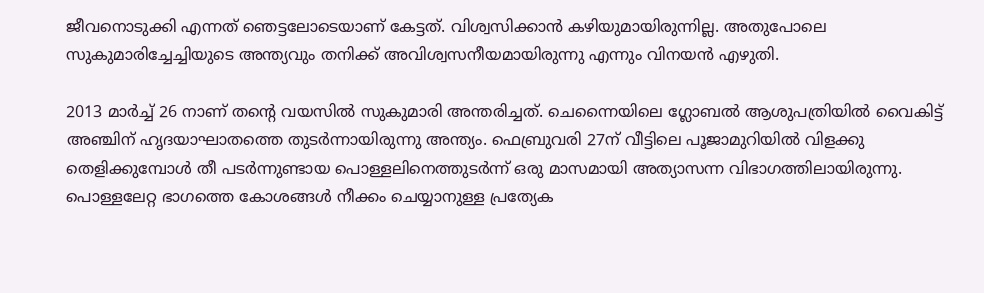ജീവനൊടുക്കി എന്നത് ഞെട്ടലോടെയാണ് കേട്ടത്. വിശ്വസിക്കാൻ കഴിയുമായിരുന്നില്ല. അതുപോലെ സുകുമാരിച്ചേച്ചിയുടെ അന്ത്യവും തനിക്ക് അവിശ്വസനീയമായിരുന്നു എന്നും വിനയന്‍ എഴുതി.

2013 മാര്‍ച്ച് 26 നാണ് തന്‍റെ വയസില്‍ സുകുമാരി അന്തരിച്ചത്. ചെന്നൈയിലെ ഗ്ലോബൽ ആശുപത്രിയിൽ വൈകിട്ട് അഞ്ചിന് ഹൃദയാഘാതത്തെ തുടർന്നായിരുന്നു അന്ത്യം. ഫെബ്രുവരി 27ന് വീട്ടിലെ പൂജാമുറിയിൽ വിളക്കു തെളിക്കുമ്പോൾ തീ പടർന്നുണ്ടായ പൊള്ളലിനെത്തുടർന്ന് ഒരു മാസമായി അത്യാസന്ന വിഭാഗത്തിലായിരുന്നു. പൊള്ളലേറ്റ ഭാഗത്തെ കോശങ്ങൾ നീക്കം ചെയ്യാനുള്ള പ്രത്യേക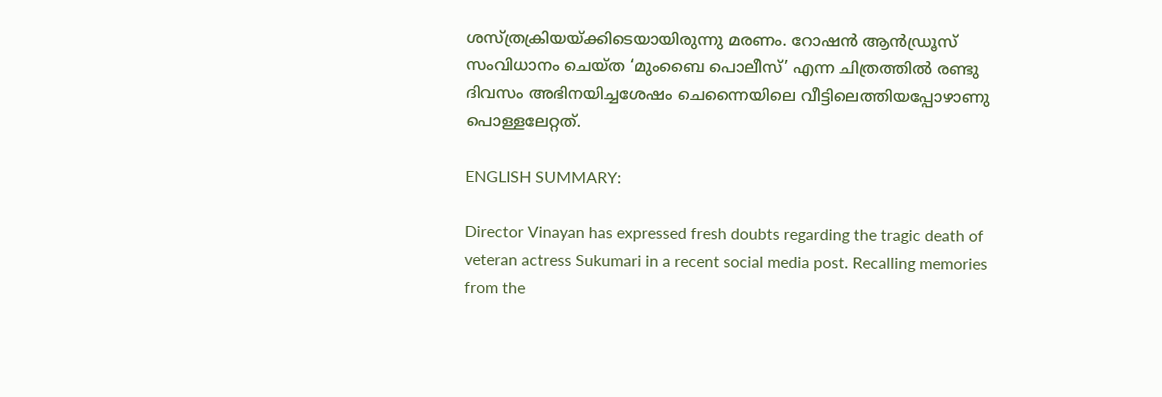ശസ്‌ത്രക്രിയയ്‌ക്കിടെയായിരുന്നു മരണം. റോഷൻ ആൻഡ്രൂസ് സംവിധാനം ചെയ്‌ത ‘മുംബൈ പൊലീസ്’ എന്ന ചിത്രത്തിൽ രണ്ടു ദിവസം അഭിനയിച്ചശേഷം ചെന്നൈയിലെ വീട്ടിലെത്തിയപ്പോഴാണു പൊള്ളലേറ്റത്.

ENGLISH SUMMARY:

Director Vinayan has expressed fresh doubts regarding the tragic death of veteran actress Sukumari in a recent social media post. Recalling memories from the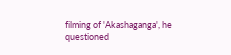filming of 'Akashaganga', he questioned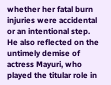whether her fatal burn injuries were accidental or an intentional step. He also reflected on the untimely demise of actress Mayuri, who played the titular role in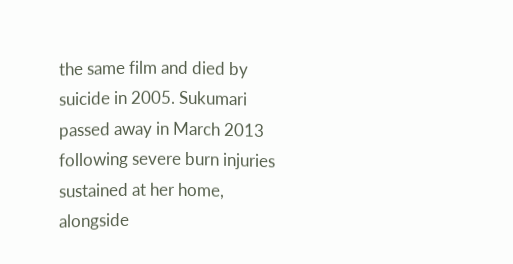the same film and died by suicide in 2005. Sukumari passed away in March 2013 following severe burn injuries sustained at her home, alongside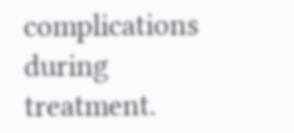complications during treatment.